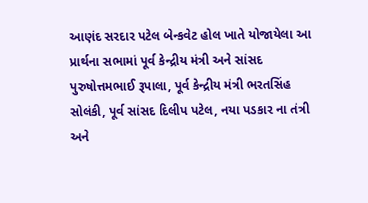આણંદ સરદાર પટેલ બેન્કવેટ હોલ ખાતે યોજાયેલા આ પ્રાર્થના સભામાં પૂર્વ કેન્દ્રીય મંત્રી અને સાંસદ પુરુષોત્તમભાઈ રૂપાલા, પૂર્વ કેન્દ્રીય મંત્રી ભરતસિંહ સોલંકી, પૂર્વ સાંસદ દિલીપ પટેલ, નયા પડકાર ના તંત્રી અને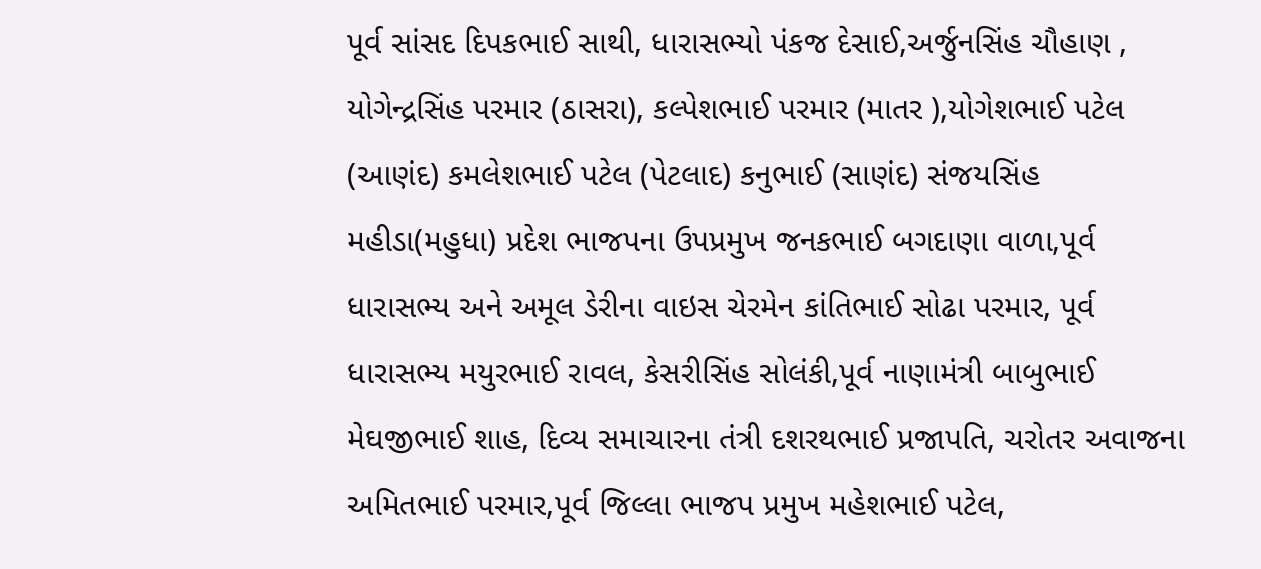પૂર્વ સાંસદ દિપકભાઈ સાથી, ધારાસભ્યો પંકજ દેસાઈ,અર્જુનસિંહ ચૌહાણ , યોગેન્દ્રસિંહ પરમાર (ઠાસરા), કલ્પેશભાઈ પરમાર (માતર ),યોગેશભાઈ પટેલ (આણંદ) કમલેશભાઈ પટેલ (પેટલાદ) કનુભાઈ (સાણંદ) સંજયસિંહ મહીડા(મહુધા) પ્રદેશ ભાજપના ઉપપ્રમુખ જનકભાઈ બગદાણા વાળા,પૂર્વ ધારાસભ્ય અને અમૂલ ડેરીના વાઇસ ચેરમેન કાંતિભાઈ સોઢા પરમાર, પૂર્વ ધારાસભ્ય મયુરભાઈ રાવલ, કેસરીસિંહ સોલંકી,પૂર્વ નાણામંત્રી બાબુભાઈ મેઘજીભાઈ શાહ, દિવ્ય સમાચારના તંત્રી દશરથભાઈ પ્રજાપતિ, ચરોતર અવાજના અમિતભાઈ પરમાર,પૂર્વ જિલ્લા ભાજપ પ્રમુખ મહેશભાઈ પટેલ,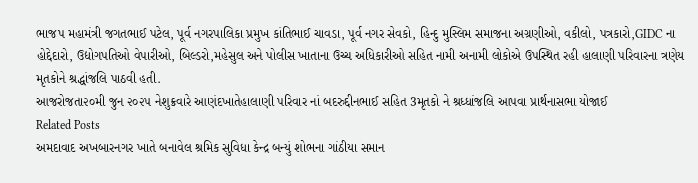ભાજપ મહામંત્રી જગતભાઈ પટેલ, પૂર્વ નગરપાલિકા પ્રમુખ કાંતિભાઈ ચાવડા, પૂર્વ નગર સેવકો, હિન્દુ મુસ્લિમ સમાજના અગ્રણીઓ, વકીલો, પત્રકારો,GIDC ના હોદ્દેદારો, ઉદ્યોગપતિઓ વેપારીઓ, બિલ્ડરો,મહેસુલ અને પોલીસ ખાતાના ઉચ્ચ અધિકારીઓ સહિત નામી અનામી લોકોએ ઉપસ્થિત રહી હાલાણી પરિવારના ત્રણેય મૃતકોને શ્રદ્ધાંજલિ પાઠવી હતી.
આજરોજતા૨૦મી જુન ૨૦૨૫ નેશુક્રવારે આણંદખાતેહાલાણી પરિવાર નાં બદરુદ્દીનભાઈ સહિત 3મૃતકો ને શ્રધ્ધાંજલિ આપવા પ્રાર્થનાસભા યોજાઈ
Related Posts
અમદાવાદ અખબારનગર ખાતે બનાવેલ શ્રમિક સુવિધા કેન્દ્ર બન્યું શોભના ગાંઠીયા સમાન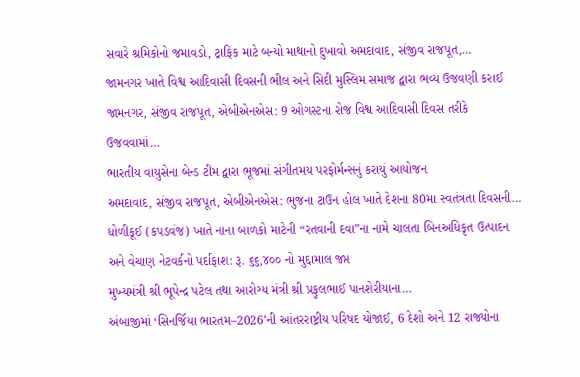સવારે શ્રમિકોનો જમાવડો, ટ્રાફિક માટે બન્યો માથાનો દુખાવો અમદાવાદ, સંજીવ રાજપૂત,…
જામનગર ખાતે વિશ્વ આદિવાસી દિવસની ભીલ અને સિદી મુસ્લિમ સમાજ દ્વારા ભવ્ય ઉજવણી કરાઈ
જામનગર, સંજીવ રાજપૂત, એબીએનએસ: 9 ઓગસ્ટના રોજ વિશ્વ આદિવાસી દિવસ તરીકે ઉજવવામાં…
ભારતીય વાયુસેના બેન્ડ ટીમ દ્વારા ભૂજમાં સંગીતમય પરફોર્મન્સનું કરાયું આયોજન
અમદાવાદ, સંજીવ રાજપૂત, એબીએનએસ: ભુજના ટાઉન હોલ ખાતે દેશના 80મા સ્વતંત્રતા દિવસની…
ધોળીકૂઈ (કપડવંજ) ખાતે નાના બાળકો માટેની “રતવાની દવા”ના નામે ચાલતા બિનઅધિકૃત ઉત્પાદન અને વેચાણ નેટવર્કનો પર્દાફાશ: રૂ. ૬૬,૪૦૦ નો મુદ્દામાલ જપ્ત
મુખ્યમંત્રી શ્રી ભૂપેન્દ્ર પટેલ તથા આરોગ્ય મંત્રી શ્રી પ્રફુલભાઈ પાનશેરીયાના…
અંબાજીમાં ‘સિનર્જિયા ભારતમ–2026’ની આંતરરાષ્ટ્રીય પરિષદ યોજાઈ, 6 દેશો અને 12 રાજ્યોના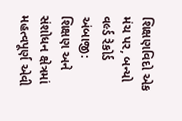શિક્ષણવિદો એક મંચ પર, બન્યો વર્લ્ડ રેકોર્ડ
અંબાજી: શિક્ષણ અને સંશોધન ક્ષેત્રમાં મહત્વપૂર્ણ એવી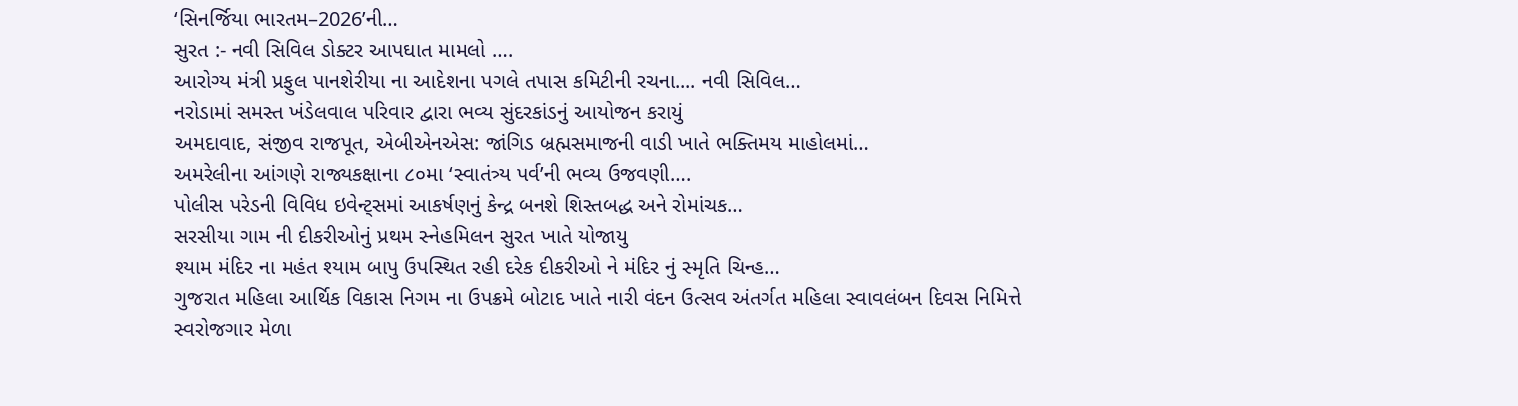‘સિનર્જિયા ભારતમ–2026’ની…
સુરત :- નવી સિવિલ ડોક્ટર આપઘાત મામલો ….
આરોગ્ય મંત્રી પ્રફુલ પાનશેરીયા ના આદેશના પગલે તપાસ કમિટીની રચના.... નવી સિવિલ…
નરોડામાં સમસ્ત ખંડેલવાલ પરિવાર દ્વારા ભવ્ય સુંદરકાંડનું આયોજન કરાયું
અમદાવાદ, સંજીવ રાજપૂત, એબીએનએસ: જાંગિડ બ્રહ્મસમાજની વાડી ખાતે ભક્તિમય માહોલમાં…
અમરેલીના આંગણે રાજ્યકક્ષાના ૮૦મા ‘સ્વાતંત્ર્ય પર્વ’ની ભવ્ય ઉજવણી….
પોલીસ પરેડની વિવિધ ઇવેન્ટ્સમાં આકર્ષણનું કેન્દ્ર બનશે શિસ્તબદ્ધ અને રોમાંચક…
સરસીયા ગામ ની દીકરીઓનું પ્રથમ સ્નેહમિલન સુરત ખાતે યોજાયુ
શ્યામ મંદિર ના મહંત શ્યામ બાપુ ઉપસ્થિત રહી દરેક દીકરીઓ ને મંદિર નું સ્મૃતિ ચિન્હ…
ગુજરાત મહિલા આર્થિક વિકાસ નિગમ ના ઉપક્રમે બોટાદ ખાતે નારી વંદન ઉત્સવ અંતર્ગત મહિલા સ્વાવલંબન દિવસ નિમિત્તે સ્વરોજગાર મેળા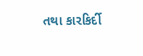તથા કારકિર્દી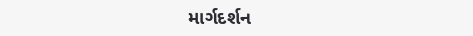માર્ગદર્શન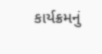કાર્યક્રમનું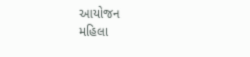આયોજન
મહિલા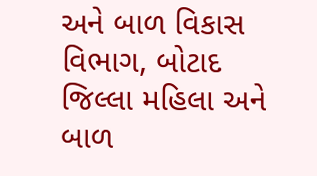અને બાળ વિકાસ વિભાગ, બોટાદ જિલ્લા મહિલા અને બાળ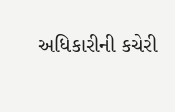અધિકારીની કચેરી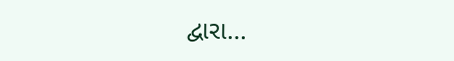દ્વારા…